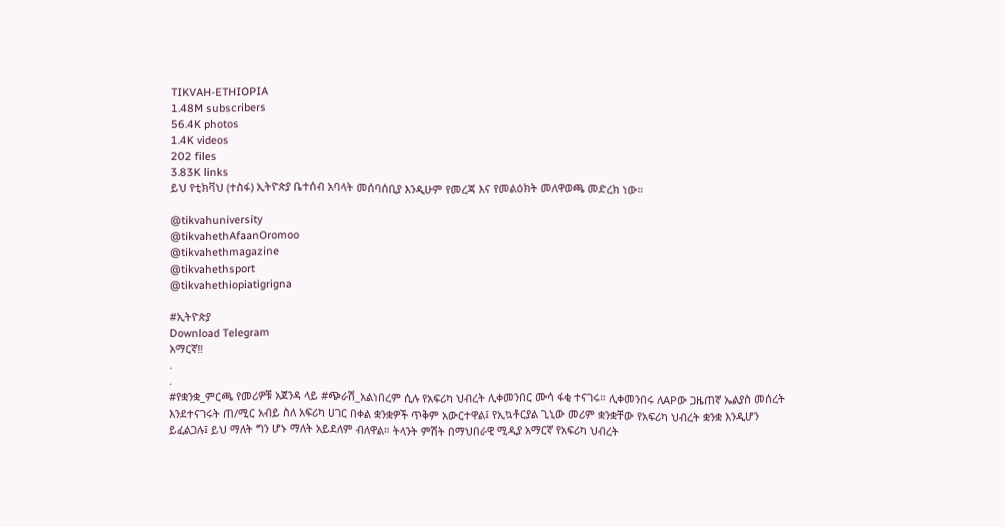TIKVAH-ETHIOPIA
1.48M subscribers
56.4K photos
1.4K videos
202 files
3.83K links
ይህ የቲክቫህ (ተስፋ) ኢትዮጵያ ቤተሰብ አባላት መሰባሰቢያ እንዲሁም የመረጃ እና የመልዕክት መለዋወጫ መድረክ ነው።

@tikvahuniversity
@tikvahethAfaanOromoo
@tikvahethmagazine
@tikvahethsport
@tikvahethiopiatigrigna

#ኢትዮጵያ
Download Telegram
አማርኛ‼
.
.
#የቋንቋ_ምርጫ የመሪዎቹ አጀንዳ ላይ #ጭራሽ_አልነበረም ሲሉ የአፍሪካ ህብረት ሊቀመንበር ሙሳ ፋቂ ተናገሩ። ሊቀመንበሩ ለAPው ጋዜጠኛ ኤልያስ መሰረት እንደተናገሩት ጠ/ሚር አብይ ስለ አፍሪካ ሀገር በቀል ቋንቋዎች ጥቅም አውርተዋል፤ የኢኳቶርያል ጊኒው መሪም ቋንቋቸው የአፍሪካ ህብረት ቋንቋ እንዲሆን ይፈልጋሉ፤ ይህ ማለት ግን ሆኑ ማለት አይደለም ብለዋል። ትላንት ምሽት በማህበራዊ ሚዲያ አማርኛ የአፍሪካ ህብረት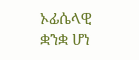ኦፊሴላዊ ቋንቋ ሆነ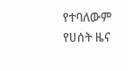የተባለውም የሀሰት ዜና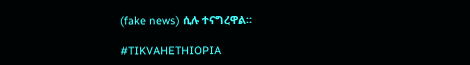(fake news) ሲሉ ተናግረዋል።

#TIKVAHETHIOPIA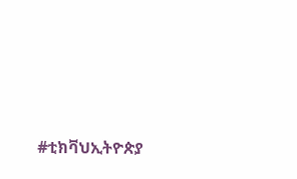#ቲክቫህኢትዮጵያ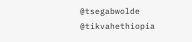@tsegabwolde @tikvahethiopia